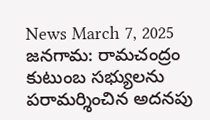News March 7, 2025
జనగామ: రామచంద్రం కుటుంబ సభ్యులను పరామర్శించిన అదనపు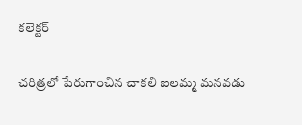కలెక్టర్

చరిత్రలో పేరుగాంచిన చాకలి ఐలమ్మ మనవడు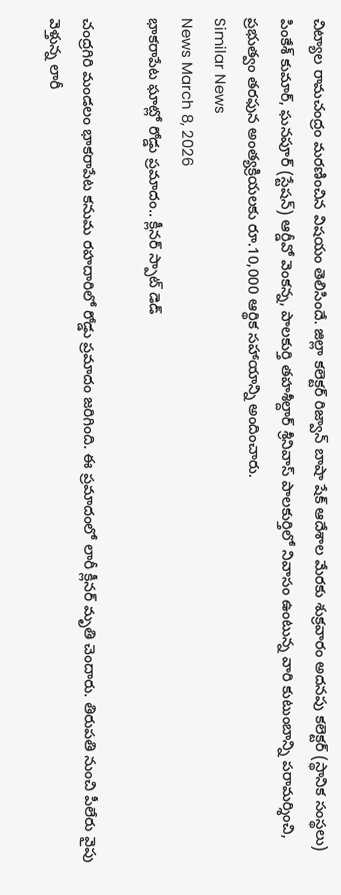చిట్యాల రామచంద్రం మరణించిన విషయం తెలిసిందే. జిల్లా కలెక్టర్ రిజ్వాన్ బాషా షేక్ ఆదేశాల మేరకు శుక్రవారం అదనపు కలెక్టర్ (స్థానిక సంస్థలు) పింకేశ్ కుమార్, ఘనపూర్ (స్టేషన్) ఆర్డీవో వెంకన్న, పాలకుర్తి తహశీల్దార్ శ్రీనివాస్ పాలకుర్తిలో నివాసం ఉంటున్న వారి కుటుంబాన్ని పరామర్శించి, ప్రభుత్వం తరఫున అంత్యక్రియలకు రూ.10,000 ఆర్థిక సహాయాన్ని అందించారు.
Similar News
News March 8, 2026
భాకరాపేట ఘాట్లో రోడ్డు ప్రమాదం.. క్లీనర్ స్పాట్ డెడ్

చంద్రగిరి మండలం భాకరాపేట కనుమ రహదారిలో రోడ్డు ప్రమాదం జరిగింది. ఈ ప్రమాదంలో లారీ క్లీనర్ మృతి చెందారు. తిరుపతి నుంచి పీలేరు వైపు వెళ్తున్న లారీ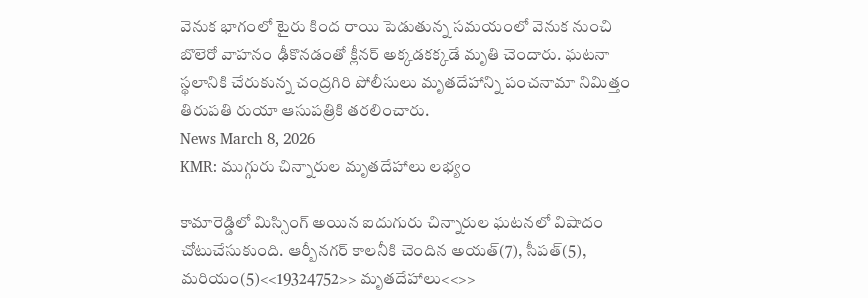వెనుక భాగంలో టైరు కింద రాయి పెడుతున్న సమయంలో వెనుక నుంచి బొలెరో వాహనం ఢీకొనడంతో క్లీనర్ అక్కడకక్కడే మృతి చెందారు. ఘటనా స్థలానికి చేరుకున్న చంద్రగిరి పోలీసులు మృతదేహాన్ని పంచనామా నిమిత్తం తిరుపతి రుయా ఆసుపత్రికి తరలించారు.
News March 8, 2026
KMR: ముగ్గురు చిన్నారుల మృతదేహాలు లభ్యం

కామారెడ్డిలో మిస్సింగ్ అయిన ఐదుగురు చిన్నారుల ఘటనలో విషాదం చోటుచేసుకుంది. ఆర్బీనగర్ కాలనీకి చెందిన అయత్(7), సీపత్(5), మరియం(5)<<19324752>> మృతదేహాలు<<>>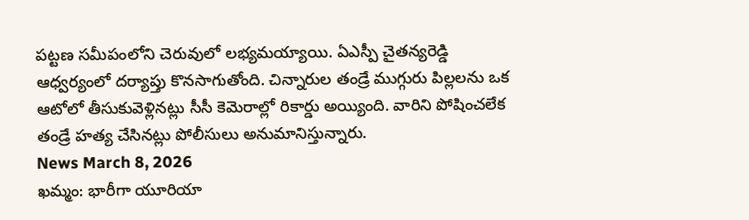పట్టణ సమీపంలోని చెరువులో లభ్యమయ్యాయి. ఏఎస్పీ చైతన్యరెడ్డి ఆధ్వర్యంలో దర్యాప్తు కొనసాగుతోంది. చిన్నారుల తండ్రే ముగ్గురు పిల్లలను ఒక ఆటోలో తీసుకువెళ్లినట్లు సీసీ కెమెరాల్లో రికార్డు అయ్యింది. వారిని పోషించలేక తండ్రే హత్య చేసినట్లు పోలీసులు అనుమానిస్తున్నారు.
News March 8, 2026
ఖమ్మం: భారీగా యూరియా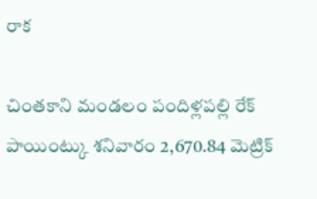రాక

చింతకాని మండలం పందిళ్లపల్లి రేక్ పాయింట్కు శనివారం 2,670.84 మెట్రిక్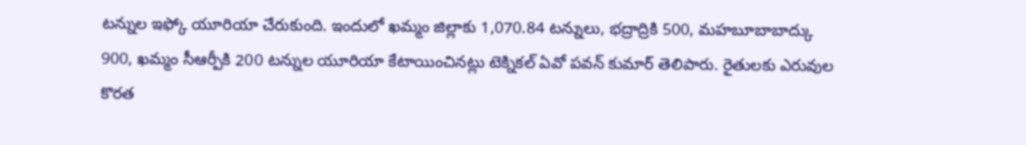టన్నుల ఇఫ్కో యూరియా చేరుకుంది. ఇందులో ఖమ్మం జిల్లాకు 1,070.84 టన్నులు, భద్రాద్రికి 500, మహబూబాబాద్కు 900, ఖమ్మం సీఆర్పీకి 200 టన్నుల యూరియా కేటాయించినట్లు టెక్నికల్ ఏవో పవన్ కుమార్ తెలిపారు. రైతులకు ఎరువుల కొరత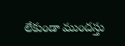లేకుండా ముందస్తు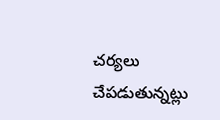చర్యలు చేపడుతున్నట్లు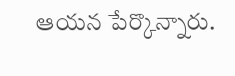ఆయన పేర్కొన్నారు.